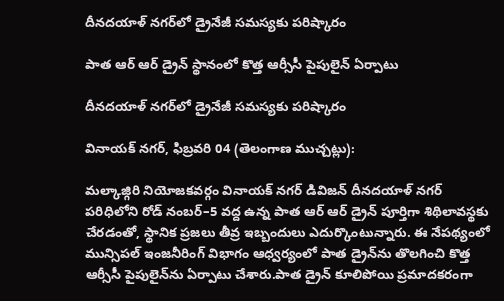దీనదయాళ్ నగర్‌లో డ్రైనేజీ సమస్యకు పరిష్కారం

పాత ఆర్ ఆర్ డ్రైన్ స్థానంలో కొత్త ఆర్సీసీ పైపులైన్ ఏర్పాటు

దీనదయాళ్ నగర్‌లో డ్రైనేజీ సమస్యకు పరిష్కారం

వినాయక్ నగర్, ఫిబ్రవరి 04 (తెలంగాణ ముచ్చట్లు):

మల్కాజ్గిరి నియోజకవర్గం వినాయక్ నగర్ డివిజన్ దీనదయాళ్ నగర్ పరిధిలోని రోడ్ నంబర్–5 వద్ద ఉన్న పాత ఆర్ ఆర్ డ్రైన్ పూర్తిగా శిథిలావస్థకు చేరడంతో, స్థానిక ప్రజలు తీవ్ర ఇబ్బందులు ఎదుర్కొంటున్నారు. ఈ నేపథ్యంలో మున్సిపల్ ఇంజనీరింగ్ విభాగం ఆధ్వర్యంలో పాత డ్రైన్‌ను తొలగించి కొత్త ఆర్సీసీ పైపులైన్‌ను ఏర్పాటు చేశారు.పాత డ్రైన్ కూలిపోయి ప్రమాదకరంగా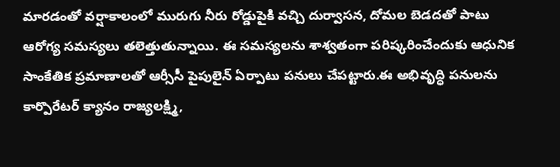మారడంతో వర్షాకాలంలో మురుగు నీరు రోడ్డుపైకి వచ్చి దుర్వాసన, దోమల బెడదతో పాటు ఆరోగ్య సమస్యలు తలెత్తుతున్నాయి. ఈ సమస్యలను శాశ్వతంగా పరిష్కరించేందుకు ఆధునిక సాంకేతిక ప్రమాణాలతో ఆర్సీసీ పైపులైన్ ఏర్పాటు పనులు చేపట్టారు.ఈ అభివృద్ధి పనులను కార్పొరేటర్ క్యానం రాజ్యలక్ష్మి,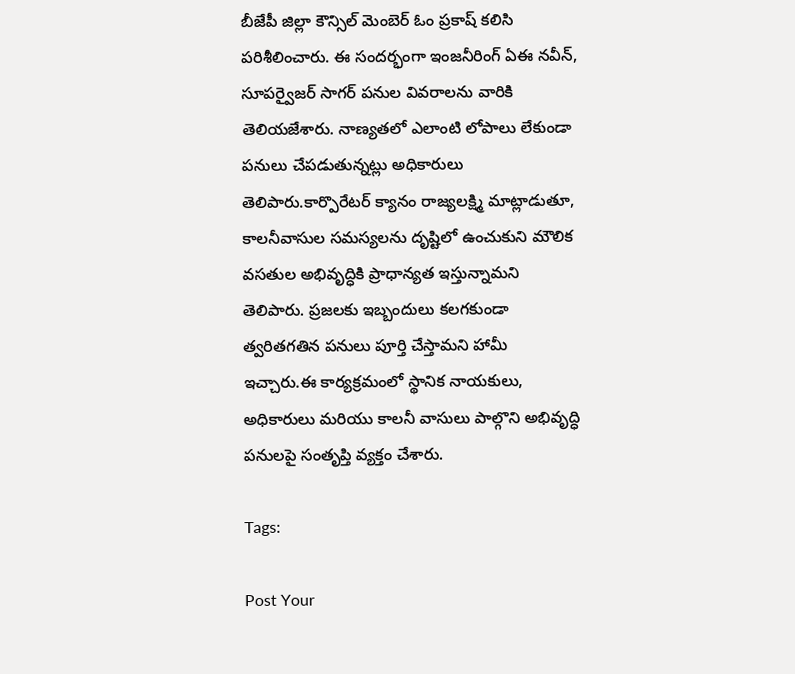బీజేపీ జిల్లా కౌన్సిల్ మెంబెర్ ఓం ప్రకాష్ కలిసి పరిశీలించారు. ఈ సందర్భంగా ఇంజనీరింగ్ ఏఈ నవీన్, సూపర్వైజర్ సాగర్ పనుల వివరాలను వారికి తెలియజేశారు. నాణ్యతలో ఎలాంటి లోపాలు లేకుండా పనులు చేపడుతున్నట్లు అధికారులు తెలిపారు.కార్పొరేటర్ క్యానం రాజ్యలక్ష్మి మాట్లాడుతూ, కాలనీవాసుల సమస్యలను దృష్టిలో ఉంచుకుని మౌలిక వసతుల అభివృద్ధికి ప్రాధాన్యత ఇస్తున్నామని తెలిపారు. ప్రజలకు ఇబ్బందులు కలగకుండా త్వరితగతిన పనులు పూర్తి చేస్తామని హామీ ఇచ్చారు.ఈ కార్యక్రమంలో స్థానిక నాయకులు, అధికారులు మరియు కాలనీ వాసులు పాల్గొని అభివృద్ధి పనులపై సంతృప్తి వ్యక్తం చేశారు.

Tags:

Post Your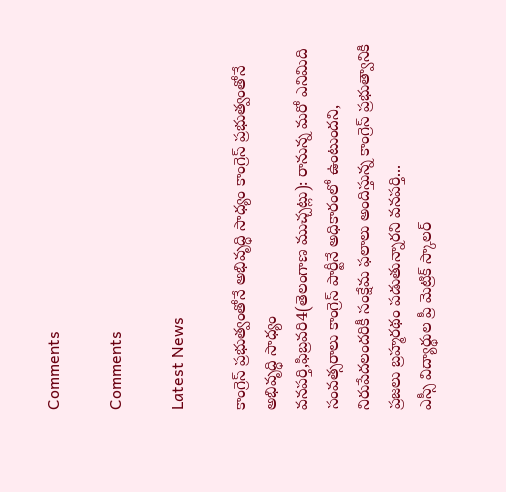Comments

Comments

Latest News

కాంగ్రెస్ ప్రభుత్వంతోనే అభివృద్ధి సాధ్యం కాంగ్రెస్ ప్రభుత్వంతోనే అభివృద్ధి సాధ్యం
వనపర్తి,ఫిబ్రవరి4(తెలంగాణ ముచ్చట్లు): రానున్న మరో ఎనిమిది సంవత్సరాలు కాంగ్రెస్ పార్టీనే అధికారంలో ఉంటుందని, నిరుపేదలందరికీ సంక్షేమ ఫలాలు అందిస్తున్న కాంగ్రెస్ ప్రభుత్వానికి ప్రజలు బ్రహ్మరథం పడుతున్నారని వనపర్తి...
ఎస్సీ విద్యార్థుల ప్రీ మెట్రిక్ స్కాలర్‌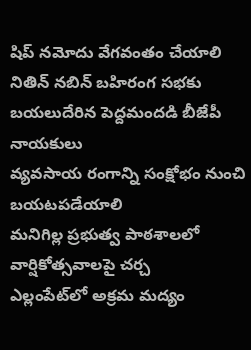షిప్ నమోదు వేగవంతం చేయాలి
నితిన్ నబిన్ బహిరంగ సభకు బయలుదేరిన పెద్దమందడి బీజేపీ నాయకులు
వ్యవసాయ రంగాన్ని సంక్షోభం నుంచి బయటపడేయాలి
మనిగిల్ల ప్రభుత్వ పాఠశాలలో వార్షికోత్సవాలపై చర్చ
ఎల్లంపేట్‌లో అక్రమ మద్యం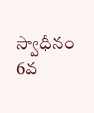స్వాధీనం
6వ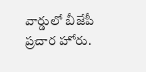వార్డులో బీజేపీ ప్రచార హోరు.